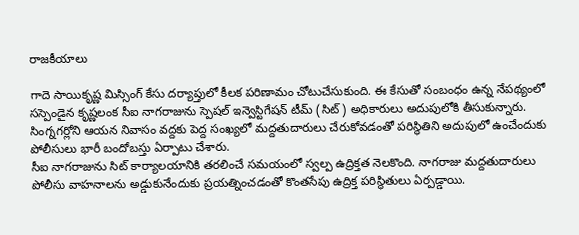రాజకీయాలు

గాదె సాయికృష్ణ మిస్సింగ్ కేసు దర్యాప్తులో కీలక పరిణామం చోటుచేసుకుంది. ఈ కేసుతో సంబంధం ఉన్న నేపథ్యంలో సస్పెండైన కృష్ణలంక సీఐ నాగరాజును స్పెషల్ ఇన్వెస్టిగేషన్ టీమ్ (సిట్) అధికారులు అదుపులోకి తీసుకున్నారు. సింగ్నగర్లోని ఆయన నివాసం వద్దకు పెద్ద సంఖ్యలో మద్దతుదారులు చేరుకోవడంతో పరిస్థితిని అదుపులో ఉంచేందుకు పోలీసులు భారీ బందోబస్తు ఏర్పాటు చేశారు.
సీఐ నాగరాజును సిట్ కార్యాలయానికి తరలించే సమయంలో స్వల్ప ఉద్రిక్తత నెలకొంది. నాగరాజు మద్దతుదారులు పోలీసు వాహనాలను అడ్డుకునేందుకు ప్రయత్నించడంతో కొంతసేపు ఉద్రిక్త పరిస్థితులు ఏర్పడ్డాయి.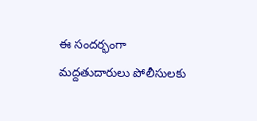ఈ సందర్భంగా మద్దతుదారులు పోలీసులకు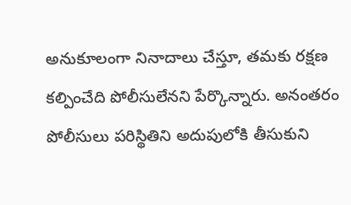అనుకూలంగా నినాదాలు చేస్తూ, తమకు రక్షణ కల్పించేది పోలీసులేనని పేర్కొన్నారు. అనంతరం పోలీసులు పరిస్థితిని అదుపులోకి తీసుకుని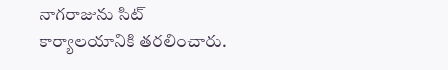నాగరాజును సిట్ కార్యాలయానికి తరలించారు.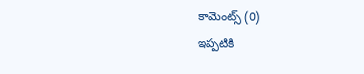కామెంట్స్ (0)
ఇప్పటికి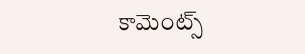కామెంట్స్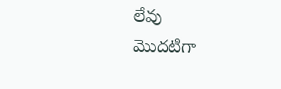లేవు
మొదటిగా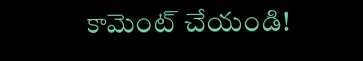కామెంట్ చేయండి!